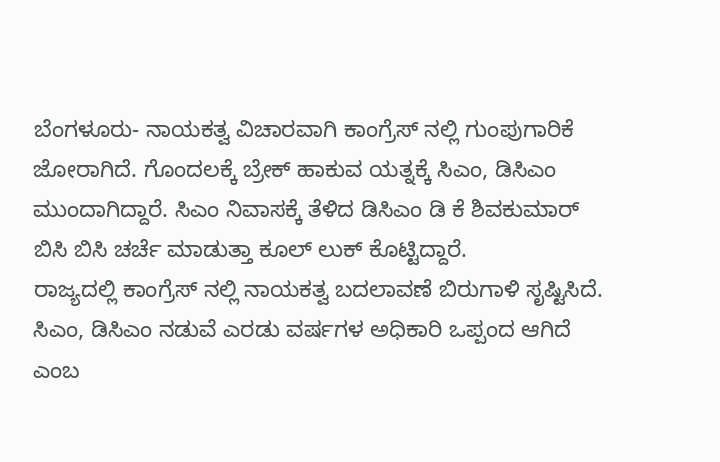ಬೆಂಗಳೂರು- ನಾಯಕತ್ವ ವಿಚಾರವಾಗಿ ಕಾಂಗ್ರೆಸ್ ನಲ್ಲಿ ಗುಂಪುಗಾರಿಕೆ ಜೋರಾಗಿದೆ. ಗೊಂದಲಕ್ಕೆ ಬ್ರೇಕ್ ಹಾಕುವ ಯತ್ನಕ್ಕೆ ಸಿಎಂ, ಡಿಸಿಎಂ ಮುಂದಾಗಿದ್ದಾರೆ. ಸಿಎಂ ನಿವಾಸಕ್ಕೆ ತೆಳಿದ ಡಿಸಿಎಂ ಡಿ ಕೆ ಶಿವಕುಮಾರ್
ಬಿಸಿ ಬಿಸಿ ಚರ್ಚೆ ಮಾಡುತ್ತಾ ಕೂಲ್ ಲುಕ್ ಕೊಟ್ಟಿದ್ದಾರೆ.
ರಾಜ್ಯದಲ್ಲಿ ಕಾಂಗ್ರೆಸ್ ನಲ್ಲಿ ನಾಯಕತ್ವ ಬದಲಾವಣೆ ಬಿರುಗಾಳಿ ಸೃಷ್ಟಿಸಿದೆ. ಸಿಎಂ, ಡಿಸಿಎಂ ನಡುವೆ ಎರಡು ವರ್ಷಗಳ ಅಧಿಕಾರಿ ಒಪ್ಪಂದ ಆಗಿದೆ ಎಂಬ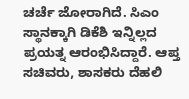ಚರ್ಚೆ ಜೋರಾಗಿದೆ. ಸಿಎಂ ಸ್ಥಾನಕ್ಕಾಗಿ ಡಿಕೆಶಿ ಇನ್ನಿಲ್ಲದ ಪ್ರಯತ್ನ ಆರಂಭಿಸಿದ್ದಾರೆ. ಆಪ್ತ ಸಚಿವರು, ಶಾಸಕರು ದೆಹಲಿ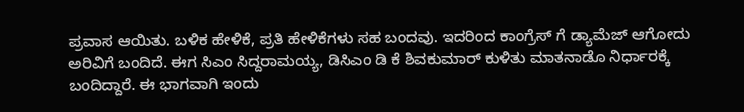ಪ್ರವಾಸ ಆಯಿತು. ಬಳಿಕ ಹೇಳಿಕೆ, ಪ್ರತಿ ಹೇಳಿಕೆಗಳು ಸಹ ಬಂದವು. ಇದರಿಂದ ಕಾಂಗ್ರೆಸ್ ಗೆ ಡ್ಯಾಮೆಜ್ ಆಗೋದು ಅರಿವಿಗೆ ಬಂದಿದೆ. ಈಗ ಸಿಎಂ ಸಿದ್ದರಾಮಯ್ಯ, ಡಿಸಿಎಂ ಡಿ ಕೆ ಶಿವಕುಮಾರ್ ಕುಳಿತು ಮಾತನಾಡೊ ನಿರ್ಧಾರಕ್ಕೆ ಬಂದಿದ್ದಾರೆ. ಈ ಭಾಗವಾಗಿ ಇಂದು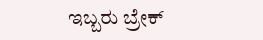ಇಬ್ಬರು ಬ್ರೇಕ್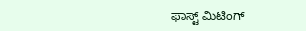ಫಾಸ್ಟ್ ಮಿಟಿಂಗ್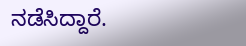ನಡೆಸಿದ್ದಾರೆ.